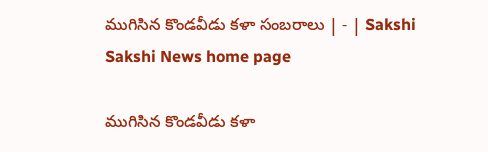ముగిసిన కొండవీడు కళా సంబరాలు | - | Sakshi
Sakshi News home page

ముగిసిన కొండవీడు కళా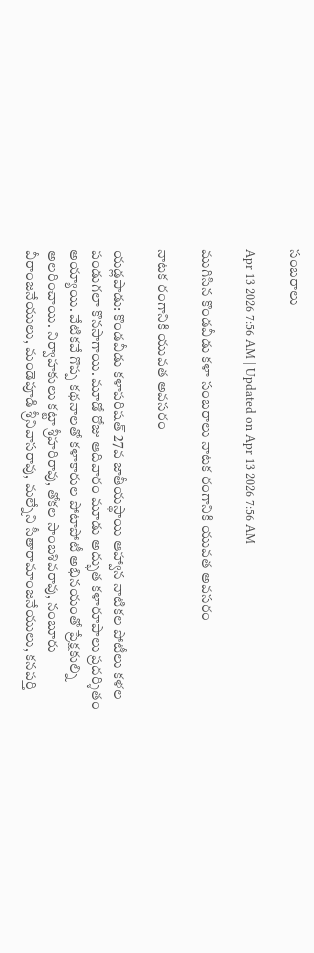సంబరాలు

Apr 13 2026 7:56 AM | Updated on Apr 13 2026 7:56 AM

ముగిసిన కొండవీడు కళా సంబరాలు నాటక రంగానికి యువత అవసరం

నాటక రంగానికి యువత అవసరం

యడ్లపాడు: కొండవీడు కళాపరిషత్‌ 27వ జాతీయస్థాయి ఆహ్వాన నాటికల పోటీలు కళల పండుగలా కొనసాగాయి. మూడో రోజు ఆదివారం మూడు అద్భుత కళారూపాలు ప్రదర్శితం అయ్యాయి. వేటికవే గొప్ప కథనాలతో కళాకారుల పోటాపోటీ అభినయంతో ప్రేక్షకుల్ని అలరించాయి. నిర్వాహకులు కట్టా శ్రీహరిరావు, తోకల సాంబశివరావు, నంబూరు వీరాంజనేయులు, మండెపూడి శ్రీనివాసరావు, మల్నేని సీతారామాంజనేయులు, కనపర్తి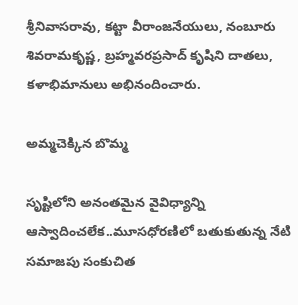శ్రీనివాసరావు, కట్టా వీరాంజనేయులు, నంబూరు శివరామకృష్ణ, బ్రహ్మవరప్రసాద్‌ కృషిని దాతలు, కళాభిమానులు అభినందించారు.

అమ్మచెక్కిన బొమ్మ

సృష్టిలోని అనంతమైన వైవిధ్యాన్ని ఆస్వాదించలేక..మూసధోరణిలో బతుకుతున్న నేటి సమాజపు సంకుచిత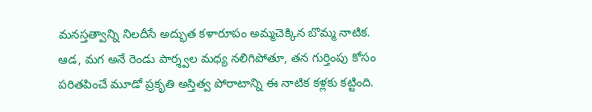మనస్తత్వాన్ని నిలదీసే అద్భుత కళారూపం అమ్మచెక్కిన బొమ్మ నాటిక. ఆడ, మగ అనే రెండు పార్శ్వల మధ్య నలిగిపోతూ, తన గుర్తింపు కోసం పరితపించే మూడో ప్రకృతి అస్తిత్వ పోరాటాన్ని ఈ నాటిక కళ్లకు కట్టింది.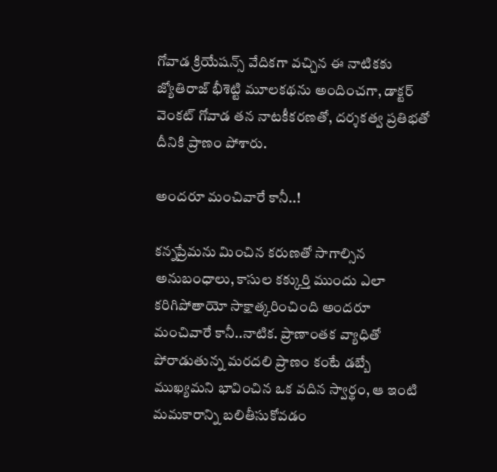గోవాడ క్రియేషన్స్‌ వేదికగా వచ్చిన ఈ నాటికకు జ్యోతిరాజ్‌ భీశెట్టి మూలకథను అందించగా, డాక్టర్‌ వెంకట్‌ గోవాడ తన నాటకీకరణతో, దర్శకత్వ ప్రతిభతో దీనికి ప్రాణం పోశారు.

అందరూ మంచివారే కానీ..!

కన్నప్రేమను మించిన కరుణతో సాగాల్సిన అనుబంధాలు, కాసుల కక్కుర్తి ముందు ఎలా కరిగిపోతాయో సాక్షాత్కరించింది అందరూ మంచివారే కానీ..నాటిక. ప్రాణాంతక వ్యాధితో పోరాడుతున్న మరదలి ప్రాణం కంటే డబ్బే ముఖ్యమని భావించిన ఒక వదిన స్వార్థం, ఆ ఇంటి మమకారాన్ని బలితీసుకోవడం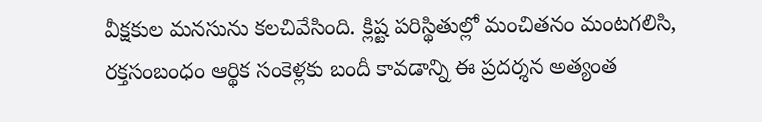వీక్షకుల మనసును కలచివేసింది. క్లిష్ట పరిస్థితుల్లో మంచితనం మంటగలిసి, రక్తసంబంధం ఆర్థిక సంకెళ్లకు బందీ కావడాన్ని ఈ ప్రదర్శన అత్యంత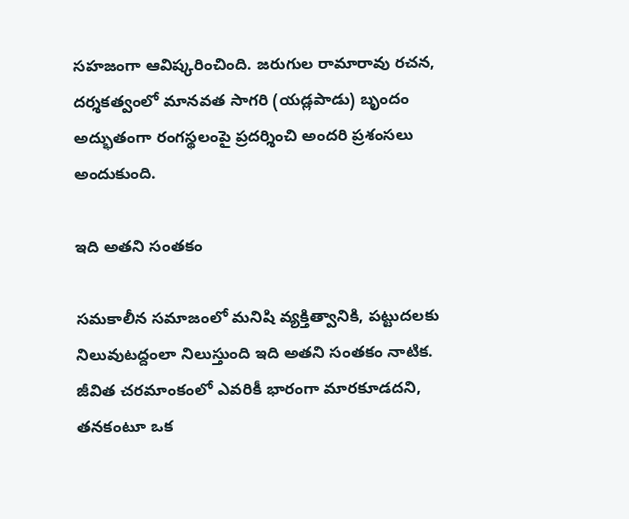సహజంగా ఆవిష్కరించింది. జరుగుల రామారావు రచన, దర్శకత్వంలో మానవత సాగరి (యడ్లపాడు) బృందం అద్భుతంగా రంగస్థలంపై ప్రదర్శించి అందరి ప్రశంసలు అందుకుంది.

ఇది అతని సంతకం

సమకాలీన సమాజంలో మనిషి వ్యక్తిత్వానికి, పట్టుదలకు నిలువుటద్దంలా నిలుస్తుంది ఇది అతని సంతకం నాటిక. జీవిత చరమాంకంలో ఎవరికీ భారంగా మారకూడదని, తనకంటూ ఒక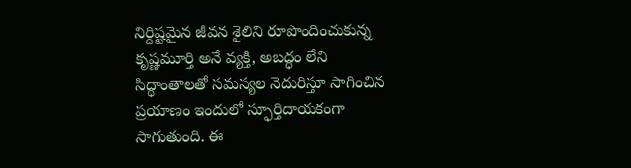నిర్దిష్టమైన జీవన శైలిని రూపొందించుకున్న కృష్ణమూర్తి అనే వ్యక్తి, అబద్ధం లేని సిద్ధాంతాలతో సమస్యల నెదురిస్తూ సాగించిన ప్రయాణం ఇందులో స్ఫూర్తిదాయకంగా సాగుతుంది. ఈ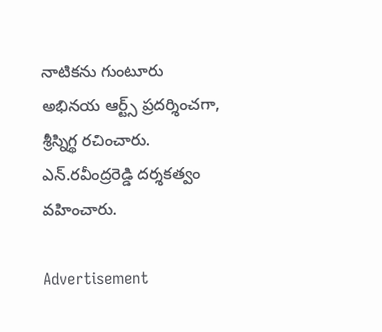నాటికను గుంటూరు అభినయ ఆర్ట్స్‌ ప్రదర్శించగా, శ్రీస్నిగ్థ రచించారు. ఎన్‌.రవీంద్రరెడ్డి దర్శకత్వం వహించారు.

Advertisement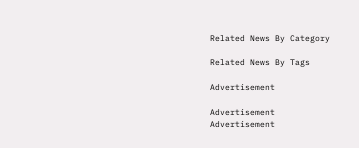Related News By Category

Related News By Tags

Advertisement

Advertisement
Advertisement